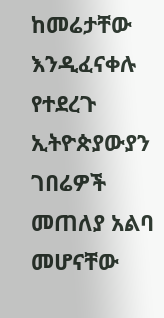ከመሬታቸው እንዲፈናቀሉ የተደረጉ ኢትዮጵያውያን ገበሬዎች መጠለያ አልባ መሆናቸው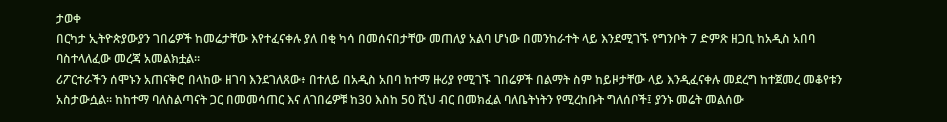ታወቀ
በርካታ ኢትዮጵያውያን ገበሬዎች ከመሬታቸው እየተፈናቀሉ ያለ በቂ ካሳ በመሰናበታቸው መጠለያ አልባ ሆነው በመንከራተት ላይ እንደሚገኙ የግንቦት 7 ድምጽ ዘጋቢ ከአዲስ አበባ ባስተላለፈው መረጃ አመልክቷል።
ሪፖርተራችን ሰሞኑን አጠናቅሮ በላከው ዘገባ እንደገለጸው፥ በተለይ በአዲስ አበባ ከተማ ዙሪያ የሚገኙ ገበሬዎች በልማት ስም ከይዞታቸው ላይ እንዲፈናቀሉ መደረግ ከተጀመረ መቆየቱን አስታውሷል። ከከተማ ባለስልጣናት ጋር በመመሳጠር እና ለገበሬዎቹ ከ30 እስከ 50 ሺህ ብር በመክፈል ባለቤትነትን የሚረከቡት ግለሰቦች፤ ያንኑ መሬት መልሰው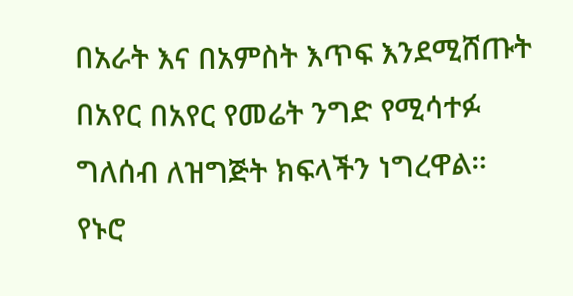በአራት እና በአምስት እጥፍ እንደሚሸጡት በአየር በአየር የመሬት ንግድ የሚሳተፉ ግለሰብ ለዝግጅት ክፍላችን ነግረዋል።
የኑሮ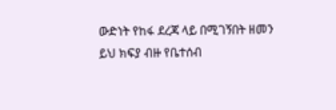ውድነት የከፋ ደረጃ ላይ በሚገኝበት ዘመን ይህ ክፍያ ብዙ የቤተሰብ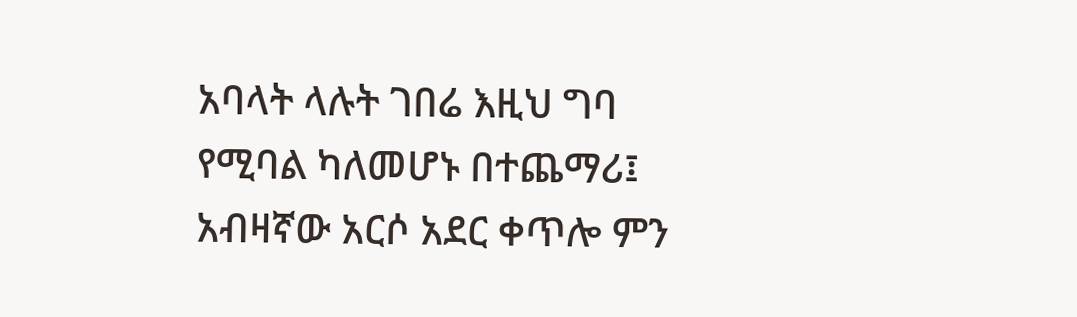አባላት ላሉት ገበሬ እዚህ ግባ የሚባል ካለመሆኑ በተጨማሪ፤ አብዛኛው አርሶ አደር ቀጥሎ ምን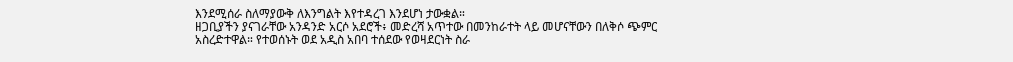እንደሚሰራ ስለማያውቅ ለእንግልት እየተዳረገ እንደሆነ ታውቋል።
ዘጋቢያችን ያናገራቸው አንዳንድ አርሶ አደሮች፥ መድረሻ አጥተው በመንከራተት ላይ መሆናቸውን በለቅሶ ጭምር አስረድተዋል። የተወሰኑት ወደ አዲስ አበባ ተሰደው የወዛደርነት ስራ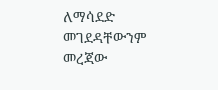ለማሳደድ መገደዳቸውንም መረጃው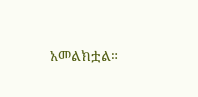አመልክቷል።